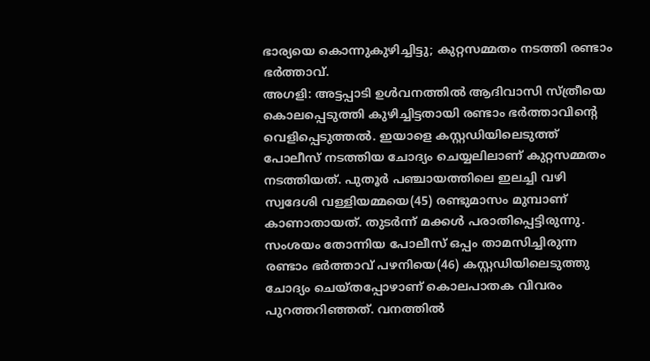ഭാര്യയെ കൊന്നുകുഴിച്ചിട്ടു; കുറ്റസമ്മതം നടത്തി രണ്ടാം ഭർത്താവ്.
അഗളി: അട്ടപ്പാടി ഉൾവനത്തിൽ ആദിവാസി സ്ത്രീയെ കൊലപ്പെടുത്തി കുഴിച്ചിട്ടതായി രണ്ടാം ഭർത്താവിന്റെ വെളിപ്പെടുത്തൽ. ഇയാളെ കസ്റ്റഡിയിലെടുത്ത് പോലീസ് നടത്തിയ ചോദ്യം ചെയ്യലിലാണ് കുറ്റസമ്മതം നടത്തിയത്. പുതൂർ പഞ്ചായത്തിലെ ഇലച്ചി വഴി സ്വദേശി വള്ളിയമ്മയെ(45) രണ്ടുമാസം മുമ്പാണ് കാണാതായത്. തുടർന്ന് മക്കൾ പരാതിപ്പെട്ടിരുന്നു. സംശയം തോന്നിയ പോലീസ് ഒപ്പം താമസിച്ചിരുന്ന രണ്ടാം ഭർത്താവ് പഴനിയെ(46) കസ്റ്റഡിയിലെടുത്തു ചോദ്യം ചെയ്തപ്പോഴാണ് കൊലപാതക വിവരം പുറത്തറിഞ്ഞത്. വനത്തിൽ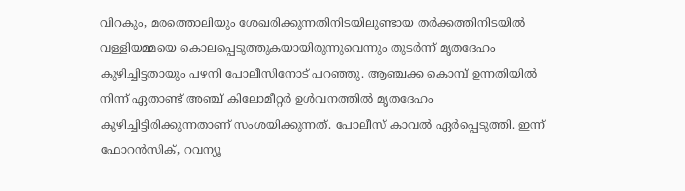വിറകും, മരത്തൊലിയും ശേഖരിക്കുന്നതിനിടയിലുണ്ടായ തർക്കത്തിനിടയിൽ വള്ളിയമ്മയെ കൊലപ്പെടുത്തുകയായിരുന്നുവെന്നും തുടർന്ന് മൃതദേഹം കുഴിച്ചിട്ടതായും പഴനി പോലീസിനോട് പറഞ്ഞു. ആഞ്ചക്ക കൊമ്പ് ഉന്നതിയിൽ നിന്ന് ഏതാണ്ട് അഞ്ച് കിലോമീറ്റർ ഉൾവനത്തിൽ മൃതദേഹം കുഴിച്ചിട്ടിരിക്കുന്നതാണ് സംശയിക്കുന്നത്. പോലീസ് കാവൽ ഏർപ്പെടുത്തി. ഇന്ന് ഫോറൻസിക്, റവന്യൂ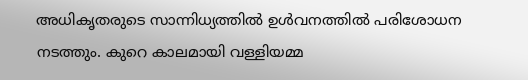അധികൃതരുടെ സാന്നിധ്യത്തിൽ ഉൾവനത്തിൽ പരിശോധന നടത്തും. കുറെ കാലമായി വള്ളിയമ്മ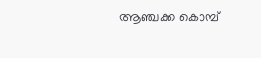ആഞ്ചക്ക കൊമ്പ്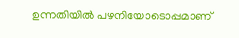ഉന്നതിയിൽ പഴനിയോടൊപ്പമാണ്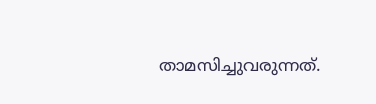താമസിച്ചുവരുന്നത്.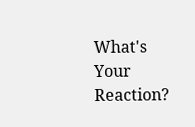What's Your Reaction?